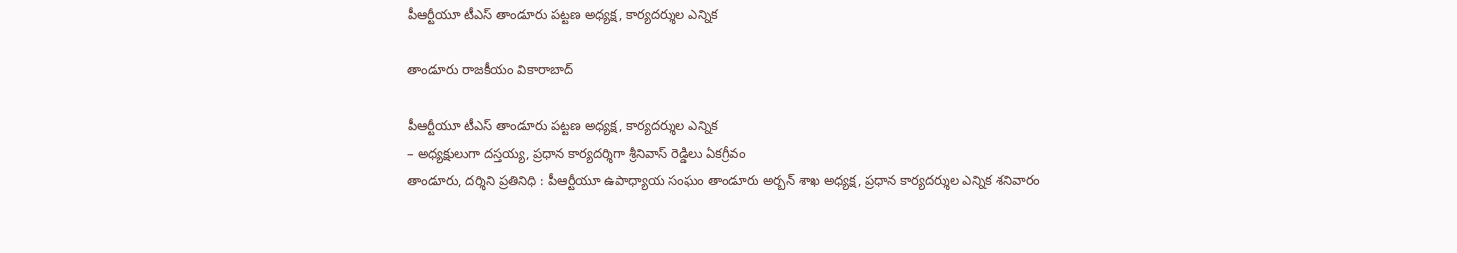పీఆర్టీయూ టీఎస్ తాండూరు పట్టణ అధ్యక్ష, కార్యదర్శుల ఎన్నిక

తాండూరు రాజకీయం వికారాబాద్

పీఆర్టీయూ టీఎస్ తాండూరు పట్టణ అధ్యక్ష, కార్యదర్శుల ఎన్నిక
– అధ్యక్షులుగా దస్తయ్య, ప్రధాన కార్యదర్శిగా శ్రీనివాస్ రెడ్డిలు ఏకగ్రీవం
తాండూరు, దర్శిని ప్రతినిధి : పీఆర్టీయూ ఉపాధ్యాయ సంఘం తాండూరు అర్బన్ శాఖ అధ్యక్ష, ప్రధాన కార్యదర్శుల ఎన్నిక శనివారం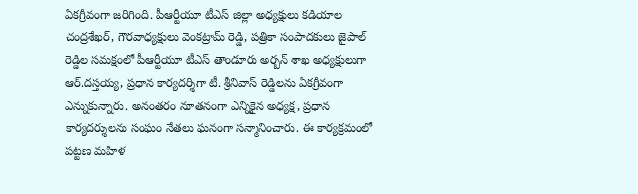ఏకగ్రీవంగా జరిగింది. పీఆర్టీయూ టీఎస్ జిల్లా అధ్యక్షులు కడియాల చంద్రశేఖర్, గౌరవాధ్యక్షులు వెంకట్రామ్ రెడ్డి, పత్రికా సంపాదకులు జైపాల్ రెడ్డిల సమక్షంలో పీఆర్టీయూ టీఎస్ తాండూరు అర్బన్ శాఖ అధ్యక్షులుగా ఆర్.దస్తయ్య, ప్రధాన కార్యదర్శిగా టీ. శ్రీనివాస్ రెడ్డిలను ఏకగ్రీవంగా ఎన్నుకున్నారు. అనంతరం నూతనంగా ఎన్నికైన అధ్యక్ష, ప్రధాన కార్యదర్శులను సంఘం నేతలు ఘనంగా సన్మానించారు. ఈ కార్యక్రమంలో పట్టణ మహిళ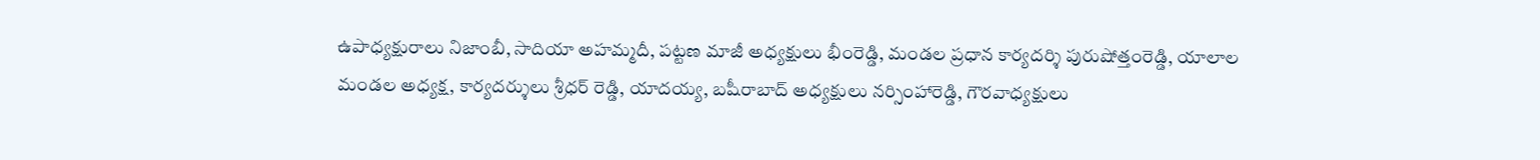ఉపాధ్యక్షురాలు నిజాంబీ, సాదియా అహమ్మదీ, పట్టణ మాజీ అధ్యక్షులు భీంరెడ్డి, మండల ప్రధాన కార్యదర్శి పురుషోత్తంరెడ్డి, యాలాల మండల అధ్యక్ష, కార్యదర్శులు శ్రీధర్ రెడ్డి, యాదయ్య, బషీరాబాద్ అధ్యక్షులు నర్సింహారెడ్డి, గౌరవాధ్యక్షులు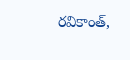రవికాంత్,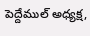పెద్దేముల్ అధ్యక్ష,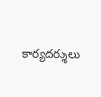కార్యదర్శులు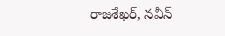రాజశేఖర్, నవీన్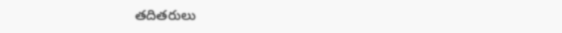తదితరులు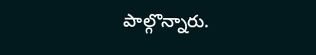పాల్గొన్నారు.